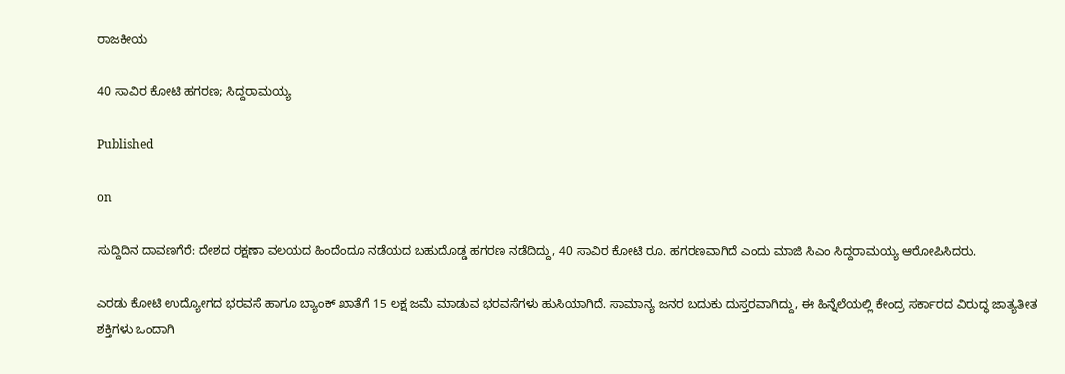ರಾಜಕೀಯ

40 ಸಾವಿರ ಕೋಟಿ ಹಗರಣ; ಸಿದ್ದರಾಮಯ್ಯ

Published

on

ಸುದ್ದಿದಿನ ದಾವಣಗೆರೆ: ದೇಶದ ರಕ್ಷಣಾ ವಲಯದ ಹಿಂದೆಂದೂ ನಡೆಯದ ಬಹುದೊಡ್ಡ ಹಗರಣ ನಡೆದಿದ್ದು, 40 ಸಾವಿರ ಕೋಟಿ ರೂ. ಹಗರಣವಾಗಿದೆ ಎಂದು ಮಾಜಿ ಸಿಎಂ ಸಿದ್ದರಾಮಯ್ಯ ಆರೋಪಿಸಿದರು.

ಎರಡು ಕೋಟಿ ಉದ್ಯೋಗದ ಭರವಸೆ ಹಾಗೂ ಬ್ಯಾಂಕ್ ಖಾತೆಗೆ 15 ಲಕ್ಷ ಜಮೆ ಮಾಡುವ ಭರವಸೆಗಳು ಹುಸಿಯಾಗಿದೆ. ಸಾಮಾನ್ಯ ಜನರ ಬದುಕು ದುಸ್ತರವಾಗಿದ್ದು, ಈ ಹಿನ್ನೆಲೆಯಲ್ಲಿ ಕೇಂದ್ರ ಸರ್ಕಾರದ ವಿರುದ್ಧ ಜಾತ್ಯತೀತ ಶಕ್ತಿಗಳು ಒಂದಾಗಿ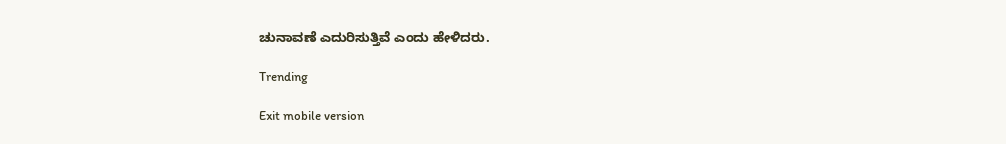ಚುನಾವಣೆ ಎದುರಿಸುತ್ತಿವೆ ಎಂದು ಹೇಳಿದರು.

Trending

Exit mobile version